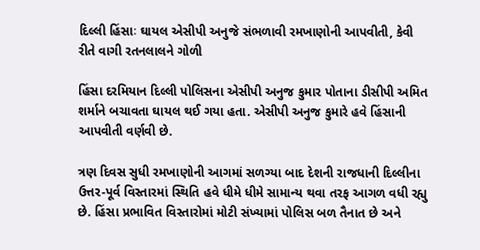દિલ્લી હિંસાઃ ઘાયલ એસીપી અનુજે સંભળાવી રમખાણોની આપવીતી, કેવી રીતે વાગી રતનલાલને ગોળી

હિંસા દરમિયાન દિલ્લી પોલિસના એસીપી અનુજ કુમાર પોતાના ડીસીપી અમિત શર્માને બચાવતા ઘાયલ થઈ ગયા હતા. એસીપી અનુજ કુમારે હવે હિંસાની આપવીતી વર્ણવી છે.

ત્રણ દિવસ સુધી રમખાણોની આગમાં સળગ્યા બાદ દેશની રાજધાની દિલ્લીના ઉત્તર-પૂર્વ વિસ્તારમાં સ્થિતિ હવે ધીમે ધીમે સામાન્ય થવા તરફ આગળ વધી રહ્યુ છે. હિંસા પ્રભાવિત વિસ્તારોમાં મોટી સંખ્યામાં પોલિસ બળ તૈનાત છે અને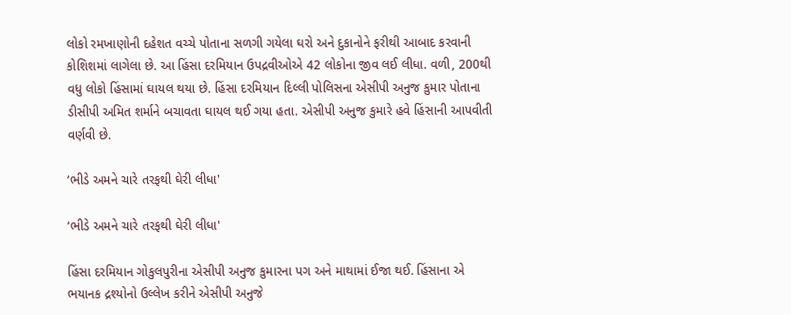લોકો રમખાણોની દહેશત વચ્ચે પોતાના સળગી ગયેલા ઘરો અને દુકાનોને ફરીથી આબાદ કરવાની કોશિશમાં લાગેલા છે. આ હિંસા દરમિયાન ઉપદ્રવીઓએ 42 લોકોના જીવ લઈ લીધા. વળી, 200થી વધુ લોકો હિંસામાં ઘાયલ થયા છે. હિંસા દરમિયાન દિલ્લી પોલિસના એસીપી અનુજ કુમાર પોતાના ડીસીપી અમિત શર્માને બચાવતા ઘાયલ થઈ ગયા હતા. એસીપી અનુજ કુમારે હવે હિંસાની આપવીતી વર્ણવી છે.

‘ભીડે અમને ચારે તરફથી ઘેરી લીધા'

‘ભીડે અમને ચારે તરફથી ઘેરી લીધા'

હિંસા દરમિયાન ગોકુલપુરીના એસીપી અનુજ કુમારના પગ અને માથામાં ઈજા થઈ. હિંસાના એ ભયાનક દ્રશ્યોનો ઉલ્લેખ કરીને એસીપી અનુજે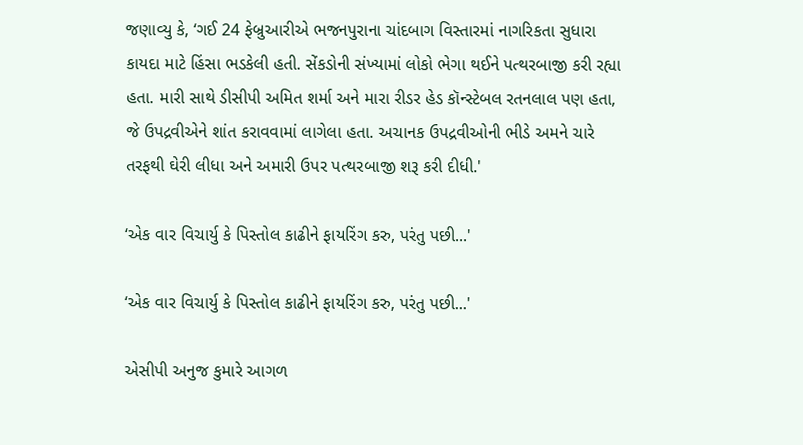જણાવ્યુ કે, ‘ગઈ 24 ફેબ્રુઆરીએ ભજનપુરાના ચાંદબાગ વિસ્તારમાં નાગરિકતા સુધારા કાયદા માટે હિંસા ભડકેલી હતી. સેંકડોની સંખ્યામાં લોકો ભેગા થઈને પત્થરબાજી કરી રહ્યા હતા. મારી સાથે ડીસીપી અમિત શર્મા અને મારા રીડર હેડ કૉન્સ્ટેબલ રતનલાલ પણ હતા, જે ઉપદ્રવીએને શાંત કરાવવામાં લાગેલા હતા. અચાનક ઉપદ્રવીઓની ભીડે અમને ચારે તરફથી ઘેરી લીધા અને અમારી ઉપર પત્થરબાજી શરૂ કરી દીધી.'

‘એક વાર વિચાર્યુ કે પિસ્તોલ કાઢીને ફાયરિંગ કરુ, પરંતુ પછી...'

‘એક વાર વિચાર્યુ કે પિસ્તોલ કાઢીને ફાયરિંગ કરુ, પરંતુ પછી...'

એસીપી અનુજ કુમારે આગળ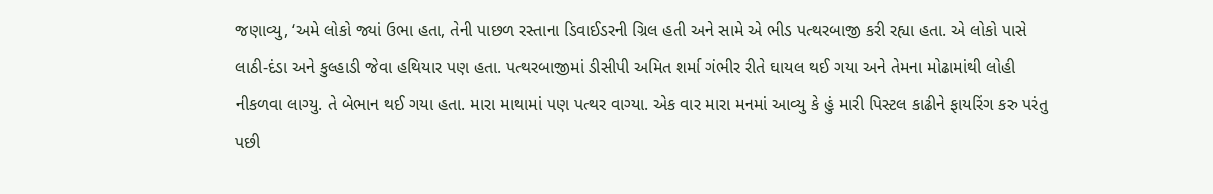જણાવ્યુ, ‘અમે લોકો જ્યાં ઉભા હતા, તેની પાછળ રસ્તાના ડિવાઈડરની ગ્રિલ હતી અને સામે એ ભીડ પત્થરબાજી કરી રહ્યા હતા. એ લોકો પાસે લાઠી-દંડા અને કુલ્હાડી જેવા હથિયાર પણ હતા. પત્થરબાજીમાં ડીસીપી અમિત શર્મા ગંભીર રીતે ઘાયલ થઈ ગયા અને તેમના મોઢામાંથી લોહી નીકળવા લાગ્યુ. તે બેભાન થઈ ગયા હતા. મારા માથામાં પણ પત્થર વાગ્યા. એક વાર મારા મનમાં આવ્યુ કે હું મારી પિસ્ટલ કાઢીને ફાયરિંગ કરુ પરંતુ પછી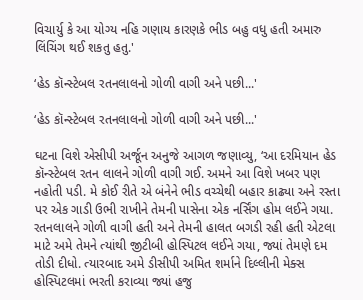વિચાર્યુ કે આ યોગ્ય નહિ ગણાય કારણકે ભીડ બહુ વધુ હતી અમારુ લિંચિંગ થઈ શકતુ હતુ.'

‘હેડ કૉન્સ્ટેબલ રતનલાલનો ગોળી વાગી અને પછી...'

‘હેડ કૉન્સ્ટેબલ રતનલાલનો ગોળી વાગી અને પછી...'

ઘટના વિશે એસીપી અર્જૂન અનુજે આગળ જણાવ્યુ, ‘આ દરમિયાન હેડ કૉન્સ્ટેબલ રતન લાલને ગોળી વાગી ગઈ. અમને આ વિશે ખબર પણ નહોતી પડી. મે કોઈ રીતે એ બંનેને ભીડ વચ્ચેથી બહાર કાઢ્યા અને રસ્તા પર એક ગાડી ઉભી રાખીને તેમની પાસેના એક નર્સિંગ હોમ લઈને ગયા. રતનલાલને ગોળી વાગી હતી અને તેમની હાલત બગડી રહી હતી એટલા માટે અમે તેમને ત્યાંથી જીટીબી હોસ્પિટલ લઈને ગયા, જ્યાં તેમણે દમ તોડી દીધો. ત્યારબાદ અમે ડીસીપી અમિત શર્માને દિલ્લીની મેક્સ હોસ્પિટલમાં ભરતી કરાવ્યા જ્યાં હજુ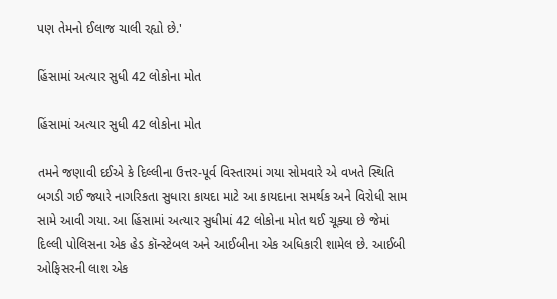પણ તેમનો ઈલાજ ચાલી રહ્યો છે.'

હિંસામાં અત્યાર સુધી 42 લોકોના મોત

હિંસામાં અત્યાર સુધી 42 લોકોના મોત

તમને જણાવી દઈએ કે દિલ્લીના ઉત્તર-પૂર્વ વિસ્તારમાં ગયા સોમવારે એ વખતે સ્થિતિ બગડી ગઈ જ્યારે નાગરિકતા સુધારા કાયદા માટે આ કાયદાના સમર્થક અને વિરોધી સામ સામે આવી ગયા. આ હિંસામાં અત્યાર સુધીમાં 42 લોકોના મોત થઈ ચૂક્યા છે જેમાં દિલ્લી પોલિસના એક હેડ કૉન્સ્ટેબલ અને આઈબીના એક અધિકારી શામેલ છે. આઈબી ઓફિસરની લાશ એક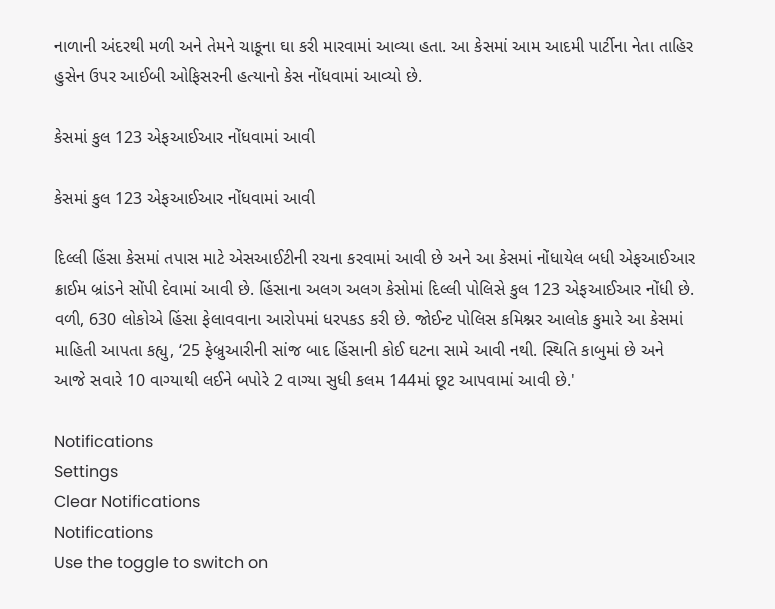નાળાની અંદરથી મળી અને તેમને ચાકૂના ઘા કરી મારવામાં આવ્યા હતા. આ કેસમાં આમ આદમી પાર્ટીના નેતા તાહિર હુસેન ઉપર આઈબી ઓફિસરની હત્યાનો કેસ નોંધવામાં આવ્યો છે.

કેસમાં કુલ 123 એફઆઈઆર નોંધવામાં આવી

કેસમાં કુલ 123 એફઆઈઆર નોંધવામાં આવી

દિલ્લી હિંસા કેસમાં તપાસ માટે એસઆઈટીની રચના કરવામાં આવી છે અને આ કેસમાં નોંધાયેલ બધી એફઆઈઆર ક્રાઈમ બ્રાંડને સોંપી દેવામાં આવી છે. હિંસાના અલગ અલગ કેસોમાં દિલ્લી પોલિસે કુલ 123 એફઆઈઆર નોંધી છે. વળી, 630 લોકોએ હિંસા ફેલાવવાના આરોપમાં ધરપકડ કરી છે. જોઈન્ટ પોલિસ કમિશ્નર આલોક કુમારે આ કેસમાં માહિતી આપતા કહ્યુ, ‘25 ફેબ્રુઆરીની સાંજ બાદ હિંસાની કોઈ ઘટના સામે આવી નથી. સ્થિતિ કાબુમાં છે અને આજે સવારે 10 વાગ્યાથી લઈને બપોરે 2 વાગ્યા સુધી કલમ 144માં છૂટ આપવામાં આવી છે.'

Notifications
Settings
Clear Notifications
Notifications
Use the toggle to switch on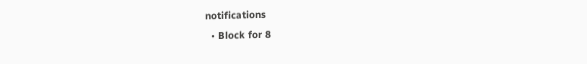notifications
  • Block for 8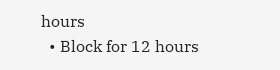hours
  • Block for 12 hours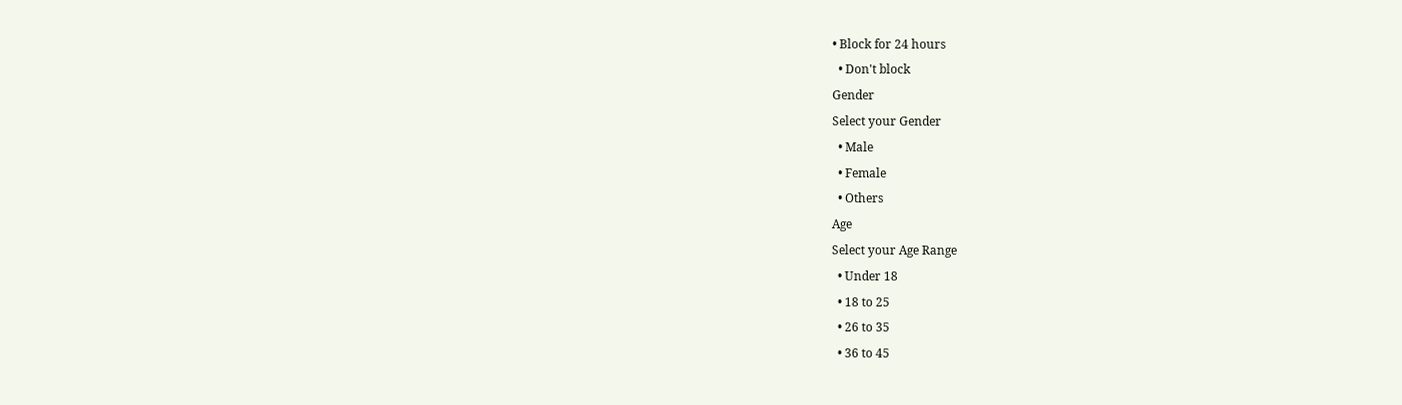• Block for 24 hours
  • Don't block
Gender
Select your Gender
  • Male
  • Female
  • Others
Age
Select your Age Range
  • Under 18
  • 18 to 25
  • 26 to 35
  • 36 to 45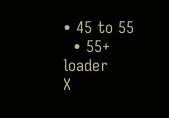• 45 to 55
  • 55+
loader
X